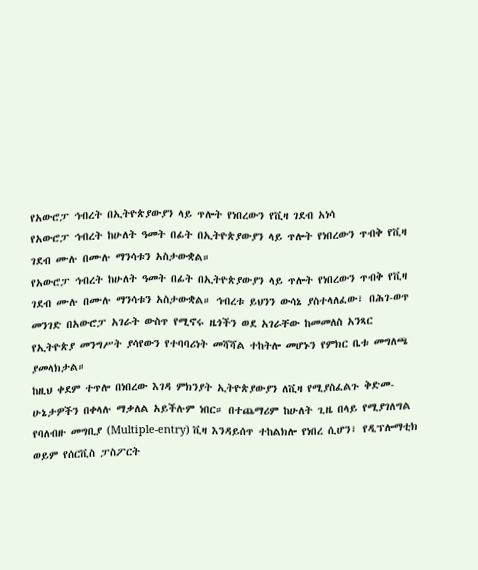የአውሮፓ ኅብረት በኢትዮጵያውያን ላይ ጥሎት የነበረውን የቪዛ ገደብ አነሳ
የአውሮፓ ኅብረት ከሁለት ዓመት በፊት በኢትዮጵያውያን ላይ ጥሎት የነበረውን ጥብቅ የቪዛ ገደብ ሙሉ በሙሉ ማንሳቱን አስታውቋል።
የአውሮፓ ኅብረት ከሁለት ዓመት በፊት በኢትዮጵያውያን ላይ ጥሎት የነበረውን ጥብቅ የቪዛ ገደብ ሙሉ በሙሉ ማንሳቱን አስታውቋል። ኅብረቱ ይህንን ውሳኔ ያስተላለፈው፣ በሕገ-ወጥ መንገድ በአውሮፓ አገራት ውስጥ የሚኖሩ ዜጎችን ወደ አገራቸው ከመመለስ አንጻር የኢትዮጵያ መንግሥት ያሳየውን የተባባሪነት መሻሻል ተከትሎ መሆኑን የምክር ቤቱ መግለጫ ያመላክታል።
ከዚህ ቀደም ተጥሎ በነበረው እገዳ ምክንያት ኢትዮጵያውያን ለቪዛ የሚያስፈልጉ ቅድመ-ሁኔታዎችን በቀላሉ ማቃለል አይችሉም ነበር። በተጨማሪም ከሁለት ጊዜ በላይ የሚያገለግል የባለብዙ መግቢያ (Multiple-entry) ቪዛ እንዳይሰጥ ተከልክሎ የነበረ ሲሆን፣ የዲፕሎማቲክ ወይም የሰርቪስ ፓስፖርት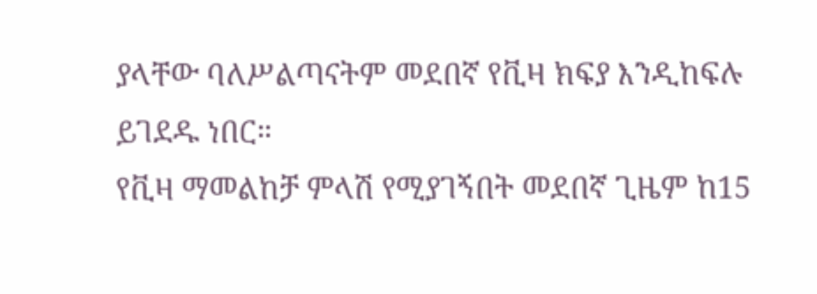ያላቸው ባለሥልጣናትም መደበኛ የቪዛ ክፍያ እንዲከፍሉ ይገደዱ ነበር።
የቪዛ ማመልከቻ ምላሽ የሚያገኝበት መደበኛ ጊዜም ከ15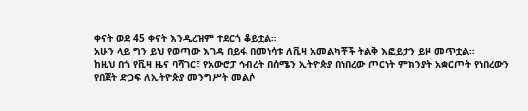ቀናት ወደ 45 ቀናት እንዲረዝም ተደርጎ ቆይቷል።
አሁን ላይ ግን ይህ የወጣው እገዳ በይፋ በመነሳቱ ለቪዛ አመልካቾች ትልቅ እፎይታን ይዞ መጥቷል።
ከዚህ በጎ የቪዛ ዜና ባሻገር፣ የአውሮፓ ኅብረት በሰሜን ኢትዮጵያ በነበረው ጦርነት ምክንያት አቋርጦት የነበረውን የበጀት ድጋፍ ለኢትዮጵያ መንግሥት መልሶ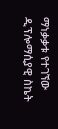ማነቃቃቱ የተገኘው ዲፕሎማሲያዊ ስኬት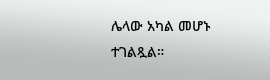ሌላው አካል መሆኑ ተገልጿል።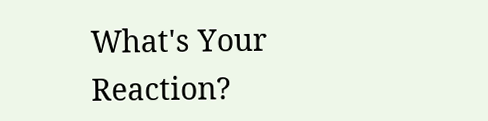What's Your Reaction?